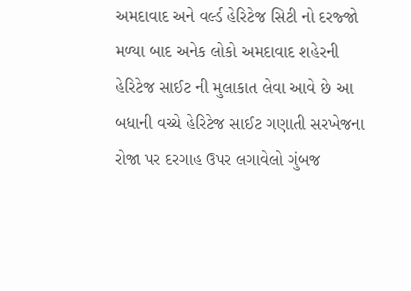અમદાવાદ અને વર્લ્ડ હેરિટેજ સિટી નો દરજ્જો મળ્યા બાદ અનેક લોકો અમદાવાદ શહેરની હેરિટેજ સાઈટ ની મુલાકાત લેવા આવે છે આ બધાની વચ્ચે હેરિટેજ સાઈટ ગણાતી સરખેજના રોજા પર દરગાહ ઉપર લગાવેલો ગુંબજ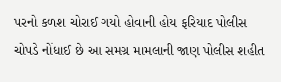પરનો કળશ ચોરાઈ ગયો હોવાની હોય ફરિયાદ પોલીસ ચોપડે નોંધાઈ છે આ સમગ્ર મામલાની જાણ પોલીસ શહીત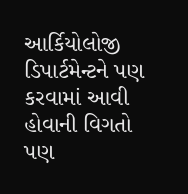આર્કિયોલોજી ડિપાર્ટમેન્ટને પણ કરવામાં આવી હોવાની વિગતો પણ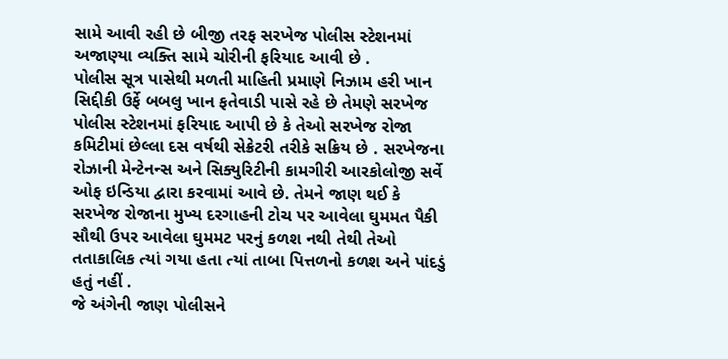સામે આવી રહી છે બીજી તરફ સરખેજ પોલીસ સ્ટેશનમાં અજાણ્યા વ્યક્તિ સામે ચોરીની ફરિયાદ આવી છે .
પોલીસ સૂત્ર પાસેથી મળતી માહિતી પ્રમાણે નિઝામ હરી ખાન સિદ્દીકી ઉર્ફે બબલુ ખાન ફતેવાડી પાસે રહે છે તેમણે સરખેજ પોલીસ સ્ટેશનમાં ફરિયાદ આપી છે કે તેઓ સરખેજ રોજા કમિટીમાં છેલ્લા દસ વર્ષથી સેક્રેટરી તરીકે સક્રિય છે . સરખેજના રોઝાની મેન્ટેનન્સ અને સિક્યુરિટીની કામગીરી આરકોલોજી સર્વે ઓફ ઇન્ડિયા દ્વારા કરવામાં આવે છે. તેમને જાણ થઈ કે સરખેજ રોજાના મુખ્ય દરગાહની ટોચ પર આવેલા ઘુમમત પૈકી સૌથી ઉપર આવેલા ઘુમમટ પરનું કળશ નથી તેથી તેઓ તતાકાલિક ત્યાં ગયા હતા ત્યાં તાબા પિત્તળનો કળશ અને પાંદડું હતું નહીં .
જે અંગેની જાણ પોલીસને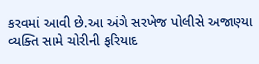કરવમાં આવી છે.આ અંગે સરખેજ પોલીસે અજાણ્યા વ્યક્તિ સામે ચોરીની ફરિયાદ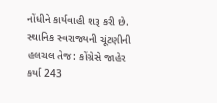નોંધીને કાર્યવાહી શરૂ કરી છે.
સ્થાનિક સ્વરાજ્યની ચૂંટણીની હલચલ તેજ: કોંગ્રેસે જાહેર કર્યા 243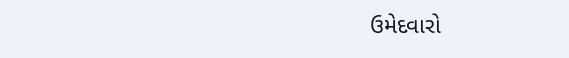ઉમેદવારો